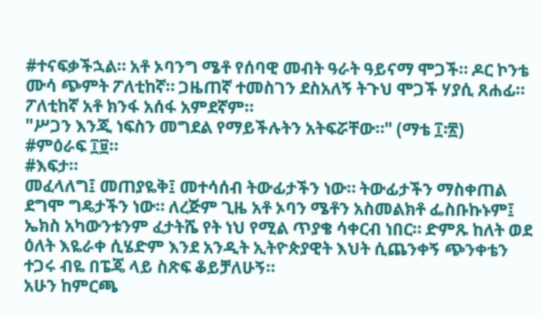#ተናፍቃችኋል። አቶ ኦባንግ ሜቶ የሰባዊ መብት ዓራት ዓይናማ ሞጋች። ዶር ኮንቴ ሙሳ ጭምት ፖለቲከኛ። ጋዜጠኛ ተመስገን ደስአለኝ ትጉህ ሞጋች ሃያሲ ጸሐፊ። ፖለቲከኛ አቶ ክንፋ አሰፋ አምደኛም።
"ሥጋን እንጂ ነፍስን መግደል የማይችሉትን አትፍሯቸው።" (ማቴ ፲፡፳)
#ምዕራፍ ፲፱።
#እፍታ።
መፈላለግ፤ መጠያዬቅ፤ መተሳሰብ ትውፊታችን ነው። ትውፊታችን ማስቀጠል ደግሞ ግዴታችን ነው። ለረጅም ጊዜ አቶ ኦባን ሜቶን አስመልክቶ ፌስቡኩኑም፤ ኤክስ አካውንቱንም ፈታትሼ የት ነህ የሚል ጥያቄ ሳቀርብ ነበር። ድምጹ ከለት ወደ ዕለት እዬራቀ ሲሄድም እንደ አንዲት ኢትዮጵያዊት እህት ሲጨንቀኝ ጭንቀቴን ተጋሩ ብዬ በፔጄ ላይ ስጽፍ ቆይቻለሁኝ።
አሁን ከምርጫ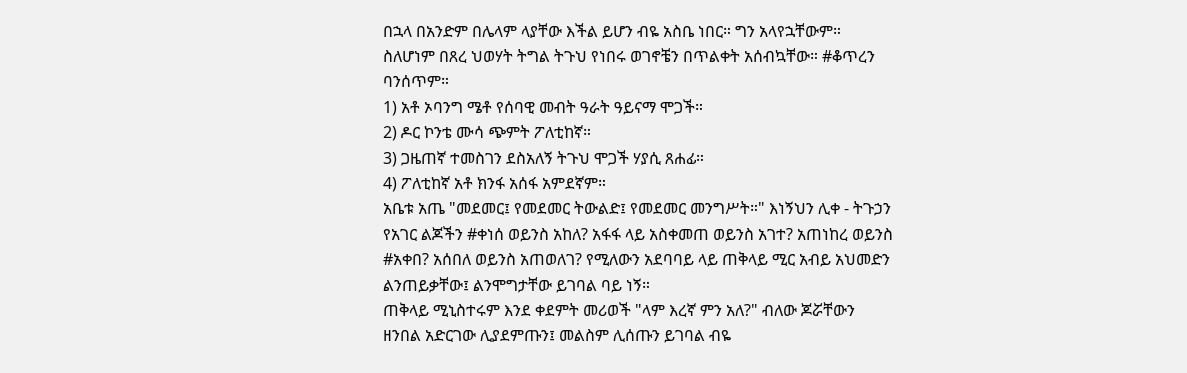በኋላ በአንድም በሌላም ላያቸው እችል ይሆን ብዬ አስቤ ነበር። ግን አላየኋቸውም። ስለሆነም በጸረ ህወሃት ትግል ትጉህ የነበሩ ወገኖቼን በጥልቀት አሰብኳቸው። #ቆጥረን ባንሰጥም።
1) አቶ ኦባንግ ሜቶ የሰባዊ መብት ዓራት ዓይናማ ሞጋች።
2) ዶር ኮንቴ ሙሳ ጭምት ፖለቲከኛ።
3) ጋዜጠኛ ተመስገን ደስአለኝ ትጉህ ሞጋች ሃያሲ ጸሐፊ።
4) ፖለቲከኛ አቶ ክንፋ አሰፋ አምደኛም።
አቤቱ አጤ "መደመር፤ የመደመር ትውልድ፤ የመደመር መንግሥት።" እነኝህን ሊቀ - ትጉኃን የአገር ልጆችን #ቀነሰ ወይንስ አከለ? አፋፋ ላይ አስቀመጠ ወይንስ አገተ? አጠነከረ ወይንስ #አቀበ? አሰበለ ወይንስ አጠወለገ? የሚለውን አደባባይ ላይ ጠቅላይ ሚር አብይ አህመድን ልንጠይቃቸው፤ ልንሞግታቸው ይገባል ባይ ነኝ።
ጠቅላይ ሚኒስተሩም እንደ ቀደምት መሪወች "ላም እረኛ ምን አለ?" ብለው ጆሯቸውን ዘንበል አድርገው ሊያደምጡን፤ መልስም ሊሰጡን ይገባል ብዬ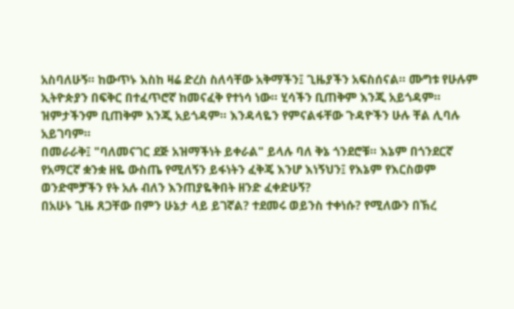አስባለሁኝ። ከውጥኑ እስከ ዛሬ ድረስ ስለሳቸው አቅማችን፤ ጊዜያችን አፍስሰናል። ሙግቱ የሁሉም ኢትዮጵያን በፍቅር በተፈጥሮኛ ከመናፈቅ የተነሳ ነው። ሂሳችን ቢጠቅም እንጂ አይጎዳም። ዝምታችንም ቢጠቅም እንጂ አይጎዳም። እንዳላዬን የምናልፋቸው ጉዳዮችን ሁሉ ቸል ሊባሉ አይገባም።
በመራራቅ፤ "ባለመናገር ደጅ አዝማችነት ይቀራል" ይላሉ ባለ ቅኔ ጎንደሮቹ። እኔም በጎንደርኛ የአማርኛ ቋንቋ ዘዬ ውስጤ የሚለኝን ይፋነትን ፈቅጄ እንሆ እነኝህን፤ የእኔም የእርስወም ወንድሞቻችን የት አሉ ብለን እንጠያዬቅበት ዘንድ ፈቀድሁኝ?
በአሁኑ ጊዜ ጸጋቸው በምን ሁኔታ ላይ ይገኛል? ተደመሩ ወይንስ ተቀነሱ? የሚለውን በኽረ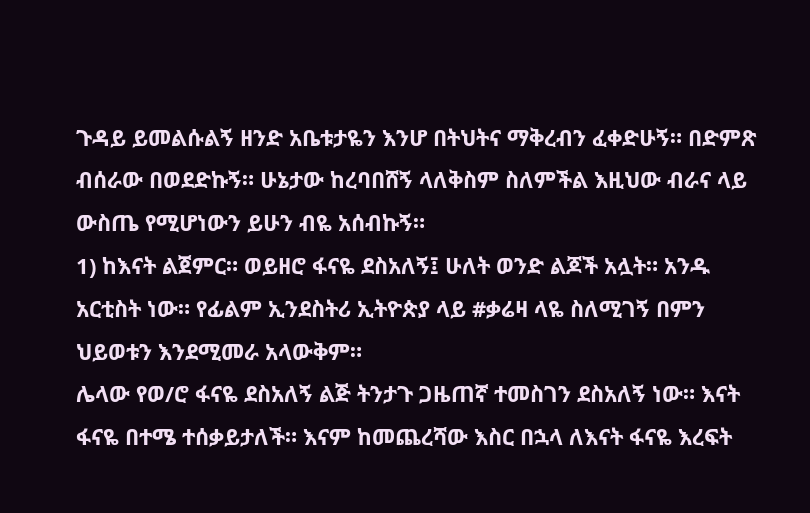ጉዳይ ይመልሱልኝ ዘንድ አቤቱታዬን እንሆ በትህትና ማቅረብን ፈቀድሁኝ። በድምጽ ብሰራው በወደድኩኝ። ሁኔታው ከረባበሸኝ ላለቅስም ስለምችል እዚህው ብራና ላይ ውስጤ የሚሆነውን ይሁን ብዬ አሰብኩኝ።
1) ከእናት ልጀምር። ወይዘሮ ፋናዬ ደስአለኝ፤ ሁለት ወንድ ልጆች አሏት። አንዱ አርቲስት ነው። የፊልም ኢንደስትሪ ኢትዮጵያ ላይ #ቃሬዛ ላዬ ስለሚገኝ በምን ህይወቱን እንደሚመራ አላውቅም።
ሌላው የወ/ሮ ፋናዬ ደስአለኝ ልጅ ትንታጉ ጋዜጠኛ ተመስገን ደስአለኝ ነው። እናት ፋናዬ በተሜ ተሰቃይታለች። እናም ከመጨረሻው እስር በኋላ ለእናት ፋናዬ እረፍት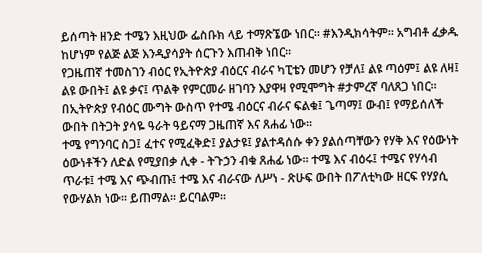ይሰጣት ዘንድ ተሜን እዚህው ፌስቡክ ላይ ተማጽኜው ነበር። #እንዲክሳትም። አግብቶ ፈቃዱ ከሆነም የልጅ ልጅ እንዲያሳያት ሰርጉን እጠብቅ ነበር።
የጋዜጠኛ ተመስገን ብዕር የኢትዮጵያ ብዕርና ብራና ካፒቴን መሆን የቻለ፤ ልዩ ጣዕም፤ ልዩ ለዛ፤ ልዩ ውበት፤ ልዩ ቃና፤ ጥልቅ የምርመራ ዘገባን እያዋዛ የሚሞግት #ታምረኛ ባለጸጋ ነበር። በኢትዮጵያ የብዕር ሙግት ውስጥ የተሜ ብዕርና ብራና ፍልቁ፤ ጌጣማ፤ ውብ፤ የማይሰለች ውበት በትጋት ያሳዬ ዓራት ዓይናማ ጋዜጠኛ እና ጸሐፊ ነው።
ተሜ የግንባር ስጋ፤ ፈተና የሚፈቅድ፤ ያልታዩ፤ ያልተዳሰሱ ቀን ያልሰጣቸውን የሃቅ እና የዕውነት ዕውነቶችን ለድል የሚያበቃ ሊቀ - ትጉኃን ብቁ ጸሐፊ ነው። ተሜ እና ብዕሩ፤ ተሜና የሃሳብ ጥራቱ፤ ተሜ እና ጭብጡ፤ ተሜ እና ብራናው ለሥነ - ጽሁፍ ውበት በፖለቲካው ዘርፍ የሃያሲ የውሃልክ ነው። ይጠማል። ይርባልም።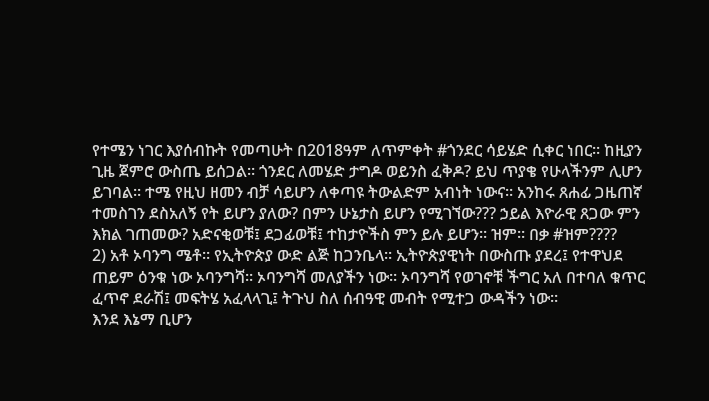የተሜን ነገር እያሰብኩት የመጣሁት በ2018ዓም ለጥምቀት #ጎንደር ሳይሄድ ሲቀር ነበር። ከዚያን ጊዜ ጀምሮ ውስጤ ይሰጋል። ጎንደር ለመሄድ ታግዶ ወይንስ ፈቅዶ? ይህ ጥያቄ የሁላችንም ሊሆን ይገባል። ተሜ የዚህ ዘመን ብቻ ሳይሆን ለቀጣዩ ትውልድም አብነት ነውና። አንከሩ ጸሐፊ ጋዜጠኛ ተመስገን ደስአለኝ የት ይሆን ያለው? በምን ሁኔታስ ይሆን የሚገኘው??? ኃይል እዮራዊ ጸጋው ምን እክል ገጠመው? አድናቂወቹ፤ ደጋፊወቹ፤ ተከታዮችስ ምን ይሉ ይሆን። ዝም። በቃ #ዝም????
2) አቶ ኦባንግ ሜቶ። የኢትዮጵያ ውድ ልጅ ከጋንቤላ። ኢትዮጵያዊነት በውስጡ ያደረ፤ የተዋህደ ጠይም ዕንቁ ነው ኦባንግሻ። ኦባንግሻ መለያችን ነው። ኦባንግሻ የወገኖቹ ችግር አለ በተባለ ቁጥር ፈጥኖ ደራሽ፤ መፍትሄ አፈላላጊ፤ ትጉህ ስለ ሰብዓዊ መብት የሚተጋ ውዳችን ነው።
እንደ እኔማ ቢሆን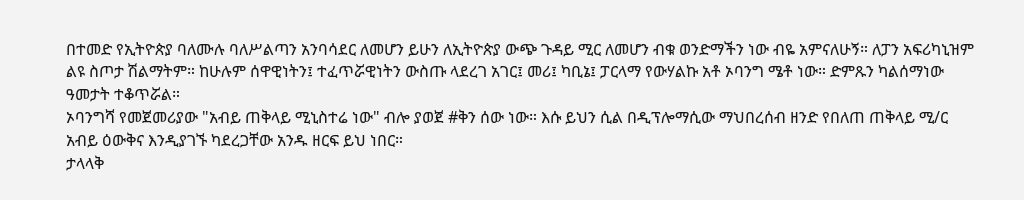በተመድ የኢትዮጵያ ባለሙሉ ባለሥልጣን አንባሳደር ለመሆን ይሁን ለኢትዮጵያ ውጭ ጉዳይ ሚር ለመሆን ብቁ ወንድማችን ነው ብዬ አምናለሁኝ። ለፓን አፍሪካኒዝም ልዩ ስጦታ ሽልማትም። ከሁሉም ሰዋዊነትን፤ ተፈጥሯዊነትን ውስጡ ላደረገ አገር፤ መሪ፤ ካቢኔ፤ ፓርላማ የውሃልኩ አቶ ኦባንግ ሜቶ ነው። ድምጹን ካልሰማነው ዓመታት ተቆጥሯል።
ኦባንግሻ የመጀመሪያው "አብይ ጠቅላይ ሚኒስተሬ ነው" ብሎ ያወጀ #ቅን ሰው ነው። እሱ ይህን ሲል በዲፕሎማሲው ማህበረሰብ ዘንድ የበለጠ ጠቅላይ ሚ/ር አብይ ዕውቅና እንዲያገኙ ካደረጋቸው አንዱ ዘርፍ ይህ ነበር።
ታላላቅ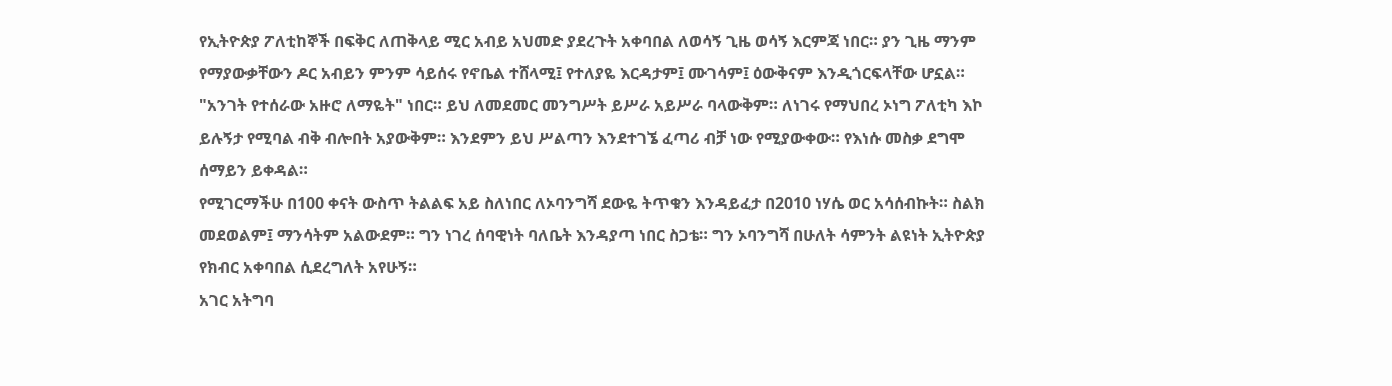የኢትዮጵያ ፖለቲከኞች በፍቅር ለጠቅላይ ሚር አብይ አህመድ ያደረጉት አቀባበል ለወሳኝ ጊዜ ወሳኝ እርምጃ ነበር። ያን ጊዜ ማንም የማያውቃቸውን ዶር አብይን ምንም ሳይሰሩ የኖቤል ተሸላሚ፤ የተለያዬ እርዳታም፤ ሙገሳም፤ ዕውቅናም እንዲጎርፍላቸው ሆኗል። "አንገት የተሰራው አዙሮ ለማዬት" ነበር። ይህ ለመደመር መንግሥት ይሥራ አይሥራ ባላውቅም። ለነገሩ የማህበረ ኦነግ ፖለቲካ እኮ ይሉኝታ የሚባል ብቅ ብሎበት አያውቅም። እንደምን ይህ ሥልጣን እንደተገኜ ፈጣሪ ብቻ ነው የሚያውቀው። የእነሱ መስቃ ደግሞ ሰማይን ይቀዳል።
የሚገርማችሁ በ100 ቀናት ውስጥ ትልልፍ አይ ስለነበር ለኦባንግሻ ደውዬ ትጥቁን እንዳይፈታ በ2010 ነሃሴ ወር አሳሰብኩት። ስልክ መደወልም፤ ማንሳትም አልውደም። ግን ነገረ ሰባዊነት ባለቤት እንዳያጣ ነበር ስጋቴ። ግን ኦባንግሻ በሁለት ሳምንት ልዩነት ኢትዮጵያ የክብር አቀባበል ሲደረግለት አየሁኝ።
አገር አትግባ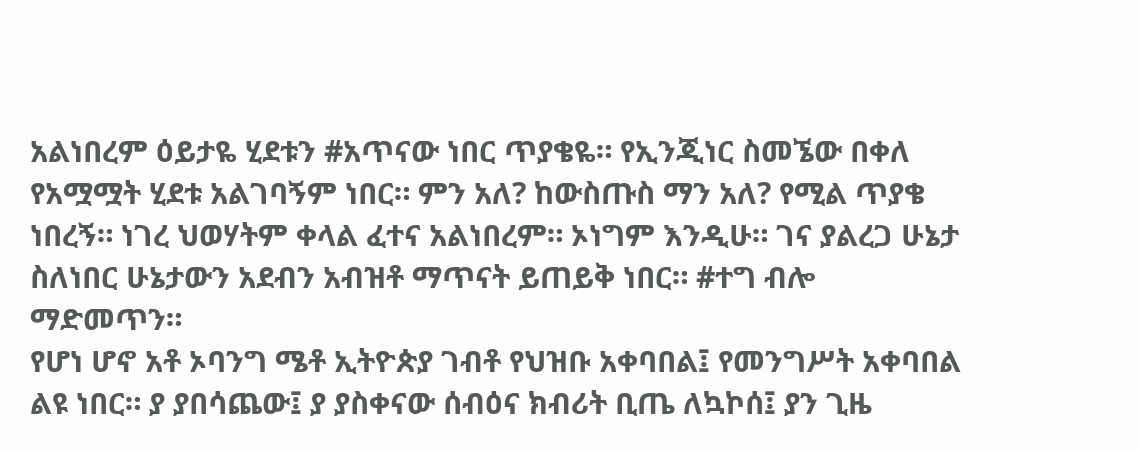አልነበረም ዕይታዬ ሂደቱን #አጥናው ነበር ጥያቄዬ። የኢንጂነር ስመኜው በቀለ የአሟሟት ሂደቱ አልገባኝም ነበር። ምን አለ? ከውስጡስ ማን አለ? የሚል ጥያቄ ነበረኝ። ነገረ ህወሃትም ቀላል ፈተና አልነበረም። ኦነግም እንዲሁ። ገና ያልረጋ ሁኔታ ስለነበር ሁኔታውን አደብን አብዝቶ ማጥናት ይጠይቅ ነበር። #ተግ ብሎ ማድመጥን።
የሆነ ሆኖ አቶ ኦባንግ ሜቶ ኢትዮጵያ ገብቶ የህዝቡ አቀባበል፤ የመንግሥት አቀባበል ልዩ ነበር። ያ ያበሳጨው፤ ያ ያስቀናው ሰብዕና ክብሪት ቢጤ ለኳኮሰ፤ ያን ጊዜ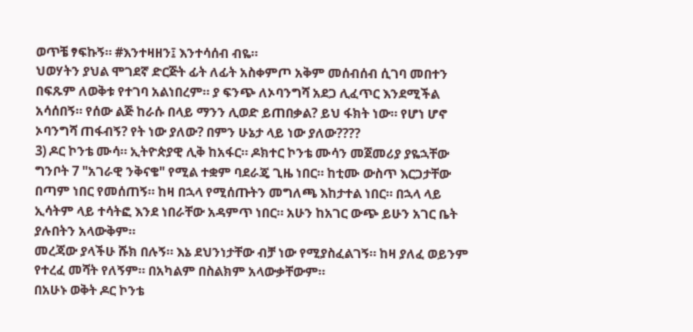ወጥቼ ፃፍኩኝ። #እንተዛዘን፤ እንተሳሰብ ብዬ።
ህወሃትን ያህል ሞገደኛ ድርጅት ፊት ለፊት አስቀምጦ አቅም መሰብሰብ ሲገባ መበተን በፍጹም ለወቅቱ የተገባ አልነበረም። ያ ፍንጭ ለኦባንግሻ አደጋ ሊፈጥር እንደሚችል አሳሰበኝ። የሰው ልጅ ከራሱ በላይ ማንን ሊወድ ይጠበቃል? ይህ ፋክት ነው። የሆነ ሆኖ ኦባንግሻ ጠፋብኝ? የት ነው ያለው? በምን ሁኔታ ላይ ነው ያለው????
3) ዶር ኮንቴ ሙሳ። ኢትዮጵያዊ ሊቅ ከአፋር። ዶክተር ኮንቴ ሙሳን መጀመሪያ ያዬኋቸው ግንቦት 7 "አገራዊ ንቅናቄ" የሚል ተቋም ባደራጄ ጊዜ ነበር። ከቲሙ ውስጥ እርጋታቸው በጣም ነበር የመሰጠኝ። ከዛ በኋላ የሚሰጡትን መግለጫ እከታተል ነበር። በኋላ ላይ ኢሳትም ላይ ተሳትፎ እንደ ነበራቸው አዳምጥ ነበር። አሁን ከአገር ውጭ ይሁን አገር ቤት ያሉበትን አላውቅም።
መረጃው ያላችሁ ሹክ በሉኝ። እኔ ደህንነታቸው ብቻ ነው የሚያስፈልገኝ። ከዛ ያለፈ ወይንም የተረፈ መሻት የለኝም። በአካልም በስልክም አላውቃቸውም።
በአሁኑ ወቅት ዶር ኮንቴ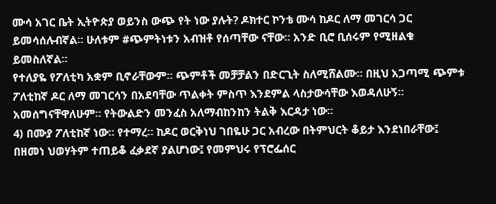ሙሳ አገር ቤት ኢትዮጵያ ወይንስ ውጭ የት ነው ያሉት? ዶክተር ኮንቴ ሙሳ ከዶር ለማ መገርሳ ጋር ይመሳሰሉብኛል። ሁለቱም #ጭምትነቱን አብዝቶ የሰጣቸው ናቸው። አንድ ቢሮ ቢሰሩም የሚዘልቁ ይመስለኛል።
የተለያዬ የፖለቲካ አቋም ቢኖራቸውም። ጭምቶች መቻቻልን በድርጊት ስለሚሸልሙ። በዚህ አጋጣሚ ጭምቱ ፖለቲከኛ ዶር ለማ መገርሳን በአደባቸው ጥልቀት ምስጥ እንደምል ላስታውሳቸው እወዳለሁኝ። አመሰግናቸዋለሁም። የትውልድን መንፈስ አለማብከንከን ትልቅ እርዳታ ነው።
4) በሙያ ፖለቲከኛ ነው። የተማረ። ከዶር ወርቅነህ ገበዬሁ ጋር አብረው በትምህርት ቆይታ እንደነበራቸው፤ በዘመነ ህወሃትም ተጠይቆ ፈቃደኛ ያልሆነው፤ የመምህሩ የፕሮፌሰር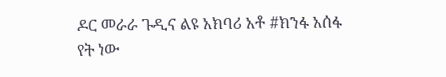ዶር መራራ ጉዲና ልዩ አክባሪ አቶ #ክንፋ አሰፋ የት ነው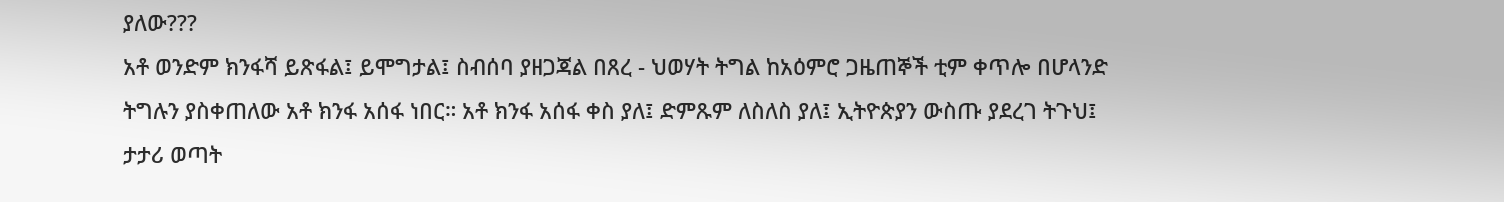ያለው???
አቶ ወንድም ክንፋሻ ይጽፋል፤ ይሞግታል፤ ስብሰባ ያዘጋጃል በጸረ - ህወሃት ትግል ከአዕምሮ ጋዜጠኞች ቲም ቀጥሎ በሆላንድ ትግሉን ያስቀጠለው አቶ ክንፋ አሰፋ ነበር። አቶ ክንፋ አሰፋ ቀስ ያለ፤ ድምጹም ለስለስ ያለ፤ ኢትዮጵያን ውስጡ ያደረገ ትጉህ፤ ታታሪ ወጣት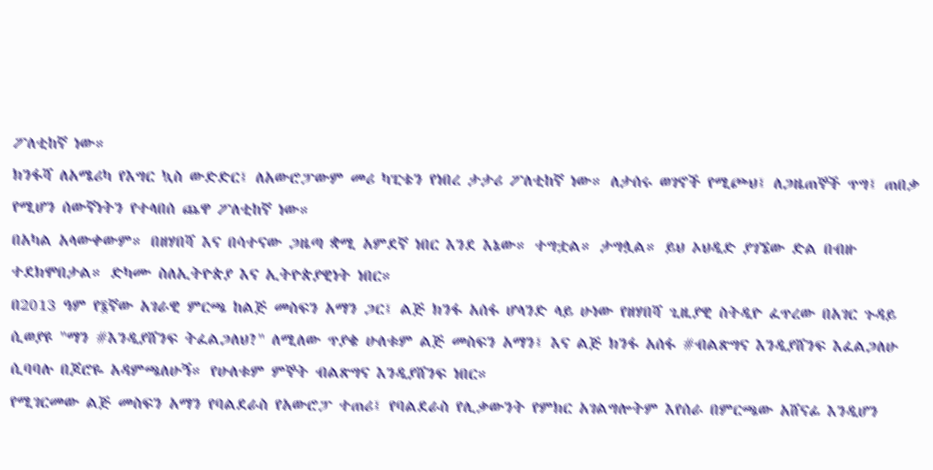ፖለቲከኛ ነው።
ክንፋሻ ለአሜሪካ የእግር ኳስ ውድድር፤ ለአውሮፓውም መሪ ካፒቴን የነበረ ታታሪ ፖለቲከኛ ነው። ለታሰሩ ወገኖች የሚጮህ፤ ለጋዜጠኞች ጥግ፤ ጠበቃ የሚሆን ሰውኛነትን የተላበሰ ጨዋ ፖለቲከኛ ነው።
በአካል አላውቀውም። በዘሃበሻ እና በሳተናው ጋዜጣ ቋሚ አምደኛ ነበር እንደ እኔው። ተግቷል። ታግሏል። ይህ ኦህዲድ ያገኜው ድል በብዙ ተደክሞበታል። ድካሙ ስለኢትዮጵያ እና ኢትዮጵያዊነት ነበር።
በ2013 ዓም የ፮ኛው አገራዊ ምርጫ ከልጅ መስፍን አማን ጋር፤ ልጅ ክንፋ አሰፋ ሆላንድ ላይ ሁነው የዘሃበሻ ጊዚያዊ ስትዲዮ ፈጥረው በአገር ጉዳይ ሲወያዩ "ማን #እንዲያሸንፍ ትፈልጋለህ?" ለሚለው ጥያቄ ሁለቱም ልጅ መስፍን አማን፤ እና ልጅ ክንፋ አሰፋ #ብልጽግና እንዲያሸንፍ እፈልጋለሁ ሲባባሉ በጆሮዬ አዳምጫለሁኝ። የሁለቱም ምኞት ብልጽግና እንዲያሸንፍ ነበር።
የሚገርመው ልጅ መስፍን አማን የባልደራስ የአውሮፓ ተጠሪ፤ የባልደራስ የሊቃውንት የምክር አገልግሎትም እየሰራ በምርጫው አሸናፊ እንዲሆን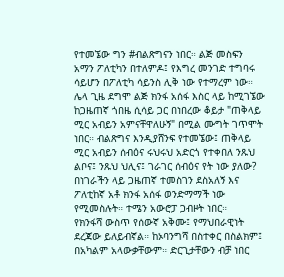የተመኜው ግን #ብልጽግናን ነበር። ልጅ መስፍን አማን ፖለቲካን በተለምዶ፤ የእግረ መንገድ ተግባሩ ሳይሆን በፖለቲካ ሳይንስ ሊቅ ነው የተማረም ነው።
ሌላ ጊዜ ደግሞ ልጅ ክንፋ አሰፋ እስር ላይ ከሚገኜው ከጋዜጠኛ ጎበዜ ሲሳይ ጋር በነበረው ቆይታ "ጠቅላይ ሚር አብይን አምናቸዋለሁኝ" በሚል ሙግት ገጥሞት ነበር። ብልጽግና እንዲያሸንፍ የተመኜው፤ ጠቅላይ ሚር አብይን ሰብዕና ሩህሩህ አድርጎ የተቀበለ ንጹህ ልቦና፤ ንጹህ ህሊና፤ ገራገር ሰብዕና የት ነው ያለው? በነገራችን ላይ ጋዜጠኛ ተመስገን ደስአለኝ እና ፖለቲከኛ አቶ ክንፋ አሰፋ ወንድማማች ነው የሚመስሉት። ተሜን አውሮፓ ጋብዞት ነበር።
የክንፋሻ ውስጥ የሰውኛ አቅሙ፤ የማህበራዊነት ደረጃው ይለይብኛል። ከኦባንግሻ በስተቀር በስልክም፤ በአካልም አላውቃቸውም። ድርጊታቸውን ብቻ ነበር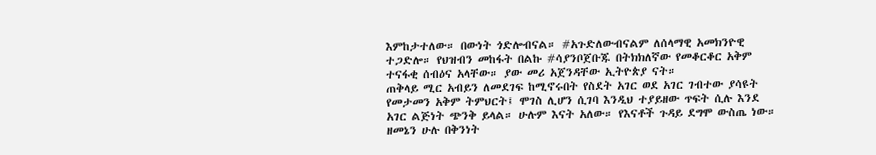እምከታተለው። በውነት ጎድሎብናል። #አጉድለውብናልም ለሰላማዊ አመክንዮዊ ተጋድሎ። የህዝብን መከፋት በልኩ #ሳያንቦጀቡጁ በትክክለኛው የመቆርቆር አቅም ተናፋቂ ሰብዕና አላቸው። ያው መሪ አጀንዳቸው ኢትዮጵያ ናት።
ጠቅላይ ሚር አብይን ለመደገፍ ከሚኖሩበት የስደት አገር ወደ አገር ገብተው ያሳዩት የመታመን አቅም ትምህርት፤ ሞገስ ሊሆን ሲገባ እንዲህ ተያይዘው ጥፍት ሲሉ እንደ አገር ልጅነት ጭንቅ ይላል። ሁሉም እናት አለው። የእናቶች ጉዳይ ደግሞ ውስጤ ነው። ዘመኔን ሁሉ በቅንነት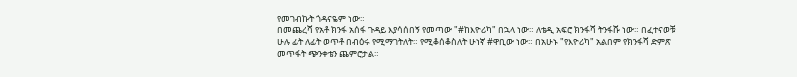የመገብኩት ጎዳናዬም ነው።
በመጨረሻ የአቶ ክንፋ አሰፋ ጉዳይ እያሳሰበኝ የመጣው "#ከእዮሪካ" በኋላ ነው። ለቴዲ አፍሮ ክንፋሻ ትንፋሹ ነው። በፈተናወቹ ሁሉ ፊት ለፊት ወጥቶ በብዕሩ የሚማገትለት። የሚቆሰቆስለት ሁነኛ #ዋቢው ነው። በአሁኑ "የእዮሪካ" አልበም የክንፋሻ ድምጽ መጥፋት ጭንቀቴን ጨምሮታል።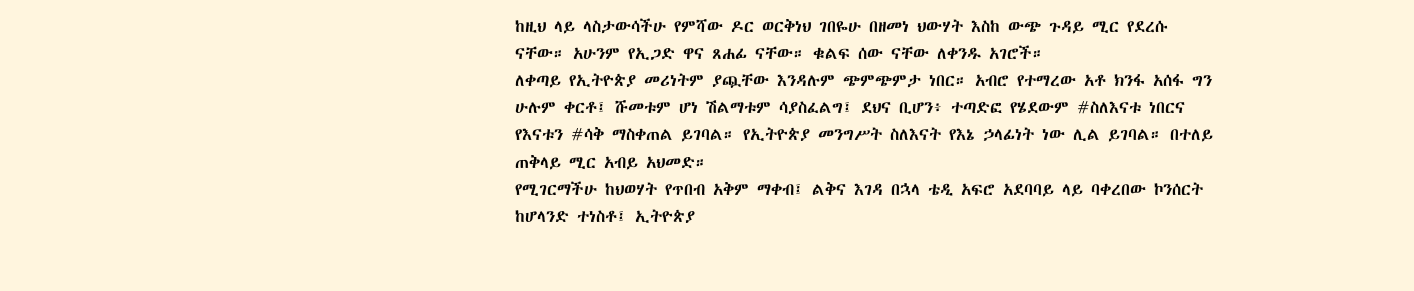ከዚህ ላይ ላስታውሳችሁ የምሻው ዶር ወርቅነህ ገበዬሁ በዘመነ ህውሃት እስከ ውጭ ጉዳይ ሚር የደረሱ ናቸው። አሁንም የኢጋድ ዋና ጸሐፊ ናቸው። ቁልፍ ሰው ናቸው ለቀንዱ አገሮች።
ለቀጣይ የኢትዮጵያ መሪነትም ያጯቸው እንዳሉም ጭምጭምታ ነበር። አብሮ የተማረው አቶ ክንፋ አሰፋ ግን ሁሉም ቀርቶ፤ ሹመቱም ሆነ ሽልማቱም ሳያስፈልግ፤ ደህና ቢሆን፥ ተጣድፎ የሄደውም #ስለእናቱ ነበርና የእናቱን #ሳቅ ማስቀጠል ይገባል። የኢትዮጵያ መንግሥት ስለእናት የእኔ ኃላፊነት ነው ሊል ይገባል። በተለይ ጠቅላይ ሚር አብይ አህመድ።
የሚገርማችሁ ከህወሃት የጥበብ አቅም ማቀብ፤ ልቅና እገዳ በኋላ ቴዲ አፍሮ አደባባይ ላይ ባቀረበው ኮንሰርት ከሆላንድ ተነስቶ፤ ኢትዮጵያ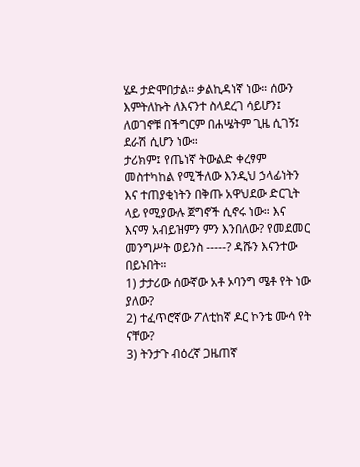ሄዶ ታድሞበታል። ቃልኪዳነኛ ነው። ሰውን እምትለኩት ለእናንተ ስላደረገ ሳይሆን፤ ለወገኖቹ በችግርም በሐሤትም ጊዜ ሲገኝ፤ ደራሽ ሲሆን ነው።
ታሪክም፤ የጤነኛ ትውልድ ቀረፃም መስተካከል የሚችለው እንዲህ ኃላፊነትን እና ተጠያቂነትን በቅጡ አዋህደው ድርጊት ላይ የሚያውሉ ጀግኖች ሲኖሩ ነው። እና እናማ አብይዝምን ምን እንበለው? የመደመር መንግሥት ወይንስ -----? ዳሹን እናንተው በይኑበት።
1) ታታሪው ሰውኛው አቶ ኦባንግ ሜቶ የት ነው ያለው?
2) ተፈጥሮኛው ፖለቲከኛ ዶር ኮንቴ ሙሳ የት ናቸው?
3) ትንታጉ ብዕረኛ ጋዜጠኛ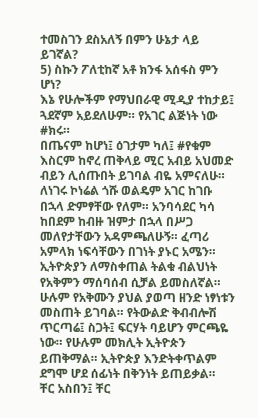ተመስገን ደስአለኝ በምን ሁኔታ ላይ ይገኛል?
5) ስኩን ፖለቲከኛ አቶ ክንፋ አሰፋስ ምን ሆነ?
እኔ የሁሎችም የማህበራዊ ሚዲያ ተከታይ፤ ጓደኛም አይደለሁም። የአገር ልጅነት ነው #ክሩ።
በጤናም ከሆነ፤ ዕገታም ካለ፤ #የቁም እስርም ከኖረ ጠቅላይ ሚር አብይ አህመድ ብይን ሊሰጡበት ይገባል ብዬ አምናለሁ። ለነገሩ ኮነሬል ጎሹ ወልዴም አገር ከገቡ በኋላ ድምፃቸው የለም። አንባሳደር ካሳ ከበደም ከብዙ ዝምታ በኋላ በሥጋ መለየታቸውን አዳምጫለሁኝ። ፈጣሪ አምላክ ነፍሳቸውን በገነት ያኑር አሜን።
ኢትዮጵያን ለማስቀጠል ትልቁ ብልህነት የአቅምን ማሰባሰብ ሲቻል ይመስለኛል። ሁሉም የአቅሙን ያህል ያወጣ ዘንድ ነፃነቱን መስጠት ይገባል። የትውልድ ቅብብሎሽ ጥርጣሬ፤ ስጋት፤ ፍርሃት ባይሆን ምርጫዬ ነው። የሁሉም መክሊት ኢትዮጵን ይጠቅማል። ኢትዮጵያ እንድትቀጥልም ደግሞ ሆደ ሰፊነት በቅንነት ይጠይቃል።
ቸር አስበን፤ ቸር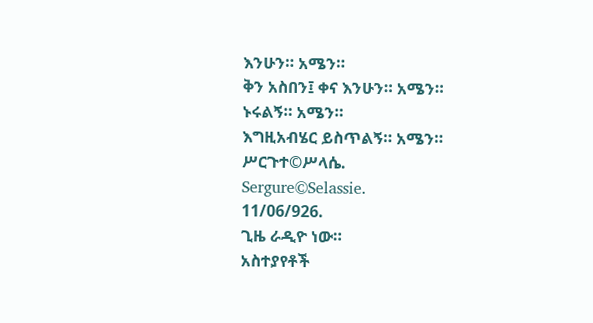እንሁን። አሜን።
ቅን አስበን፤ ቀና እንሁን። አሜን።
ኑሩልኝ። አሜን።
እግዚአብሄር ይስጥልኝ። አሜን።
ሥርጉተ©ሥላሴ.
Sergure©Selassie.
11/06/926.
ጊዜ ራዲዮ ነው።
አስተያየቶች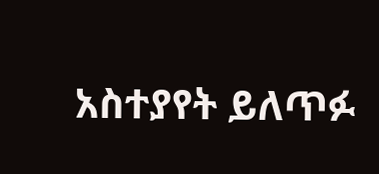አስተያየት ይለጥፉ